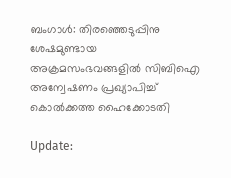ബംഗാള്‍: തിരഞ്ഞെടുപ്പിനു ശേഷമുണ്ടായ അക്രമസംഭവങ്ങളില്‍ സിബിഐ അന്വേഷണം പ്രഖ്യാപിച്ച് കൊല്‍ക്കത്ത ഹൈക്കോടതി

Update: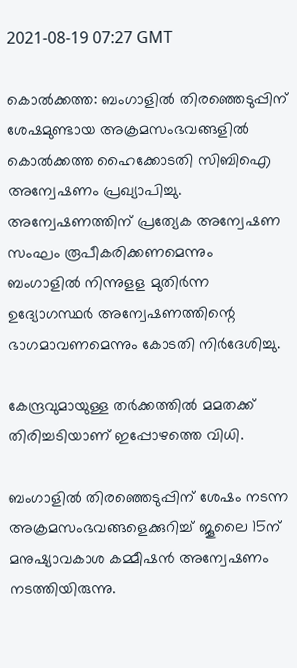2021-08-19 07:27 GMT

കൊല്‍ക്കത്ത: ബംഗാളില്‍ തിരഞ്ഞെടുപ്പിന് ശേഷമുണ്ടായ അക്രമസംഭവങ്ങളില്‍ കൊല്‍ക്കത്ത ഹൈക്കോടതി സിബിഐ അന്വേഷണം പ്രഖ്യാപിച്ചു. അന്വേഷണത്തിന് പ്രത്യേക അന്വേഷണ സംഘം രൂപീകരിക്കണമെന്നും  ബംഗാളില്‍ നിന്നുളള മുതിര്‍ന്ന ഉദ്യോഗസ്ഥര്‍ അന്വേഷണത്തിന്റെ ഭാഗമാവണമെന്നും കോടതി നിര്‍ദേശിച്ചു.

കേന്ദ്രവുമായുള്ള തര്‍ക്കത്തില്‍ മമതക്ക് തിരിച്ചടിയാണ് ഇപ്പോഴത്തെ വിധി.

ബംഗാളില്‍ തിരഞ്ഞെടുപ്പിന് ശേഷം നടന്ന അക്രമസംഭവങ്ങളെക്കുറിച്ച് ജൂലൈ 15ന് മനുഷ്യാവകാശ കമ്മീഷന്‍ അന്വേഷണം നടത്തിയിരുന്നു.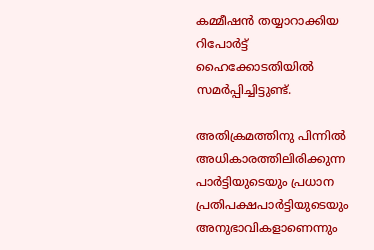കമ്മീഷന്‍ തയ്യാറാക്കിയ റിപോര്‍ട്ട് ഹൈക്കോടതിയില്‍ സമര്‍പ്പിച്ചിട്ടുണ്ട്.

അതിക്രമത്തിനു പിന്നില്‍ അധികാരത്തിലിരിക്കുന്ന പാര്‍ട്ടിയുടെയും പ്രധാന പ്രതിപക്ഷപാര്‍ട്ടിയുടെയും അനുഭാവികളാണെന്നും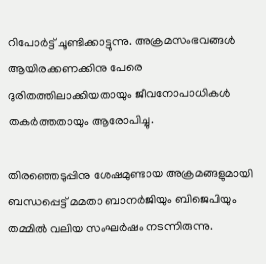റിപോര്‍ട്ട് ചൂണ്ടിക്കാട്ടുന്നു. അക്രമസംഭവങ്ങള്‍ ആയിരക്കണക്കിനു പേരെ ദുരിതത്തിലാക്കിയതായും ജീവനോപാധികള്‍ തകര്‍ത്തതായും ആരോപിച്ചു.

തിരഞ്ഞെടുപ്പിനു ശേഷമുണ്ടായ അക്രമങ്ങളുമായി ബന്ധപ്പെട്ട് മമതാ ബാനര്‍ജിയും ബിജെപിയും തമ്മില്‍ വലിയ സംഘര്‍ഷം നടന്നിരുന്നു.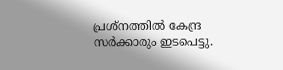പ്രശ്‌നത്തില്‍ കേന്ദ്ര സര്‍ക്കാരും ഇടപെട്ടു.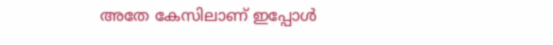അതേ കേസിലാണ് ഇപ്പോള്‍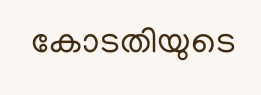കോടതിയുടെ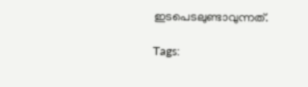ഇടപെടലുണ്ടാവുന്നത്.

Tags: